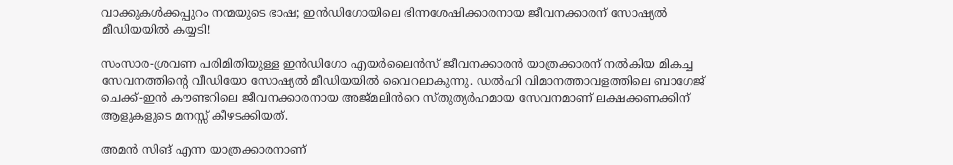വാക്കുകൾക്കപ്പുറം നന്മയുടെ ഭാഷ; ഇൻഡിഗോയിലെ ഭിന്നശേഷിക്കാരനായ ജീവനക്കാരന് സോഷ്യൽ മീഡിയയിൽ കയ്യടി!

സംസാര-ശ്രവണ പരിമിതിയുള്ള ഇൻഡിഗോ എയർലൈൻസ് ജീവനക്കാരൻ യാത്രക്കാരന് നൽകിയ മികച്ച സേവനത്തിന്റെ വീഡിയോ സോഷ്യൽ മീഡിയയിൽ വൈറലാകുന്നു. ഡൽഹി വിമാനത്താവളത്തിലെ ബാഗേജ് ചെക്ക്-ഇൻ കൗണ്ടറിലെ ജീവനക്കാരനായ അജ്മലിൻറെ സ്തുത്യർഹമായ സേവനമാണ് ലക്ഷക്കണക്കിന് ആളുകളുടെ മനസ്സ് കീഴടക്കിയത്.

അമൻ സിങ് എന്ന യാത്രക്കാരനാണ്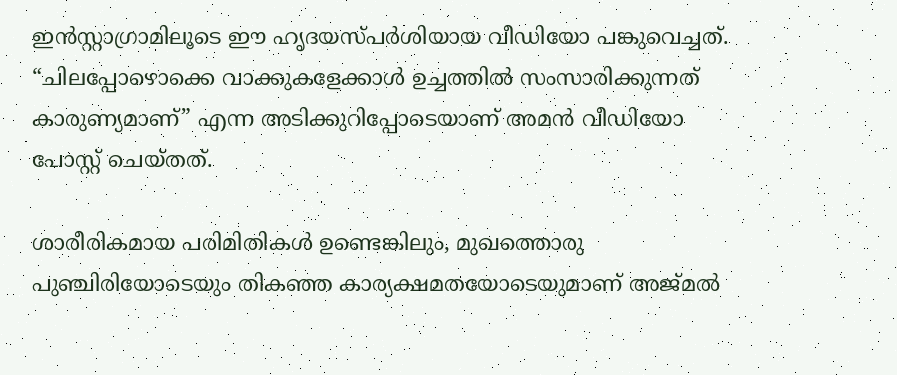ഇൻസ്റ്റാഗ്രാമിലൂടെ ഈ ഹൃദയസ്പർശിയായ വീഡിയോ പങ്കുവെച്ചത്. “ചിലപ്പോഴൊക്കെ വാക്കുകളേക്കാൾ ഉച്ചത്തിൽ സംസാരിക്കുന്നത് കാരുണ്യമാണ്” എന്ന അടിക്കുറിപ്പോടെയാണ് അമൻ വീഡിയോ പോസ്റ്റ് ചെയ്തത്.

ശാരീരികമായ പരിമിതികൾ ഉണ്ടെങ്കിലും, മുഖത്തൊരു പുഞ്ചിരിയോടെയും തികഞ്ഞ കാര്യക്ഷമതയോടെയുമാണ് അജ്മൽ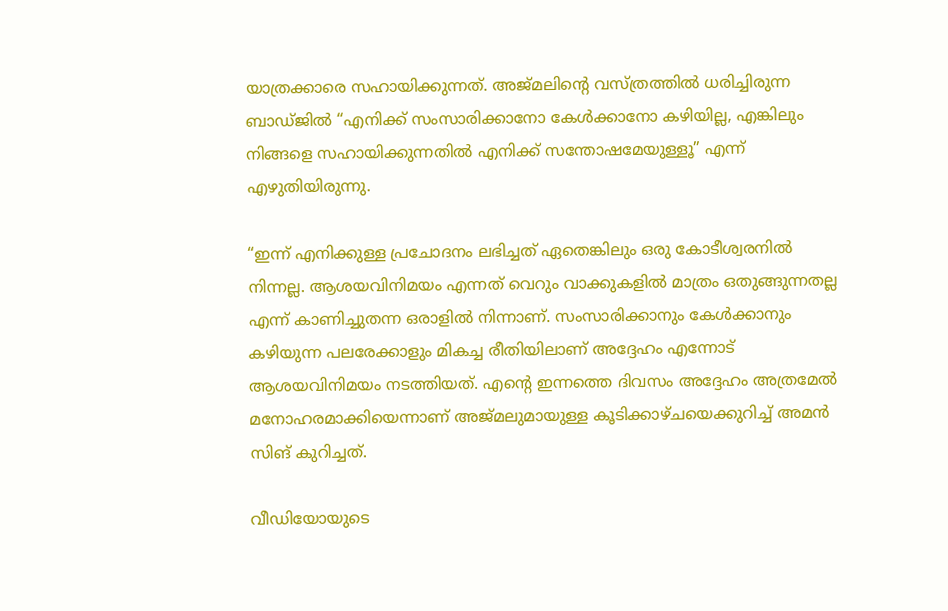യാത്രക്കാരെ സഹായിക്കുന്നത്. അജ്മലിന്‍റെ വസ്ത്രത്തിൽ ധരിച്ചിരുന്ന ബാഡ്ജിൽ “എനിക്ക് സംസാരിക്കാനോ കേൾക്കാനോ കഴിയില്ല, എങ്കിലും നിങ്ങളെ സഹായിക്കുന്നതിൽ എനിക്ക് സന്തോഷമേയുള്ളൂ” എന്ന് എഴുതിയിരുന്നു.

“ഇന്ന് എനിക്കുള്ള പ്രചോദനം ലഭിച്ചത് ഏതെങ്കിലും ഒരു കോടീശ്വരനിൽ നിന്നല്ല. ആശയവിനിമയം എന്നത് വെറും വാക്കുകളിൽ മാത്രം ഒതുങ്ങുന്നതല്ല എന്ന് കാണിച്ചുതന്ന ഒരാളിൽ നിന്നാണ്. സംസാരിക്കാനും കേൾക്കാനും കഴിയുന്ന പലരേക്കാളും മികച്ച രീതിയിലാണ് അദ്ദേഹം എന്നോട് ആശയവിനിമയം നടത്തിയത്. എന്‍റെ ഇന്നത്തെ ദിവസം അദ്ദേഹം അത്രമേൽ മനോഹരമാക്കിയെന്നാണ് അജ്മലുമായുള്ള കൂടിക്കാഴ്ചയെക്കുറിച്ച് അമൻ സിങ് കുറിച്ചത്.

വീഡിയോയുടെ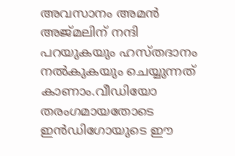അവസാനം അമൻ അജ്മലിന് നന്ദി പറയുകയും ഹസ്തദാനം നൽകുകയും ചെയ്യുന്നത് കാണാം.വീഡിയോ തരംഗമായതോടെ ഇൻഡിഗോയുടെ ഈ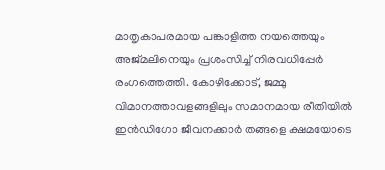മാതൃകാപരമായ പങ്കാളിത്ത നയത്തെയും അജ്മലിനെയും പ്രശംസിച്ച് നിരവധിപ്പേർ രംഗത്തെത്തി. കോഴിക്കോട്, ജമ്മു വിമാനത്താവളങ്ങളിലും സമാനമായ രീതിയിൽ ഇൻഡിഗോ ജീവനക്കാർ തങ്ങളെ ക്ഷമയോടെ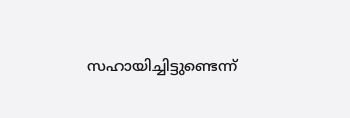സഹായിച്ചിട്ടുണ്ടെന്ന്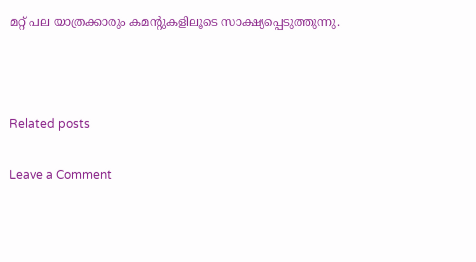മറ്റ് പല യാത്രക്കാരും കമന്‍റുകളിലൂടെ സാക്ഷ്യപ്പെടുത്തുന്നു.



Related posts

Leave a Comment